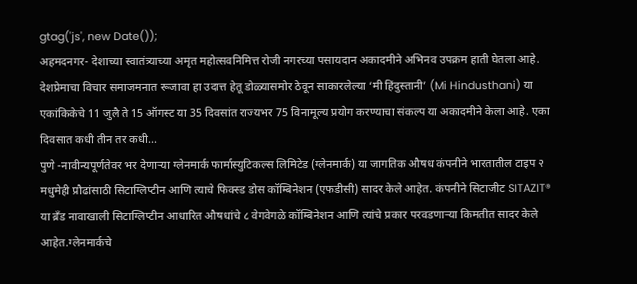gtag('js', new Date());
अहमदनगर- देशाच्या स्वातंत्र्याच्या अमृत महोत्सवनिमित्त रोजी नगरच्या पसायदान अकादमीने अभिनव उपक्रम हाती घेतला आहे. देशप्रेमाचा विचार समाजमनात रूजावा हा उदात्त हेतू डोळ्यासमोर ठेवून साकारलेल्या ‘मी हिंदुस्तानी’ (Mi Hindusthani) या एकांकिकेचे 11 जुलै ते 15 ऑगस्ट या 35 दिवसांत राज्यभर 75 विनामूल्य प्रयोग करण्याचा संकल्प या अकादमीने केला आहे. एका दिवसात कधी तीन तर कधी...
पुणे -नावीन्यपूर्णतेवर भर देणाऱ्या ग्लेनमार्क फार्मास्युटिकल्स लिमिटेड (ग्लेनमार्क) या जागतिक औषध कंपनीने भारतातील टाइप २  मधुमेही प्रौढांसाठी सिटाग्लिप्टीन आणि त्याचे फिक्स्ड डोस कॉम्बिनेशन (एफडीसी) सादर केले आहेत. कंपनीने सिटाजीट SITAZIT® या ब्रँड नावाखाली सिटाग्लिप्टीन आधारित औषधांचे ८ वेगवेगळे कॉम्बिनेशन आणि त्यांचे प्रकार परवडणाऱ्या किमतीत सादर केले आहेत.ग्लेनमार्कचे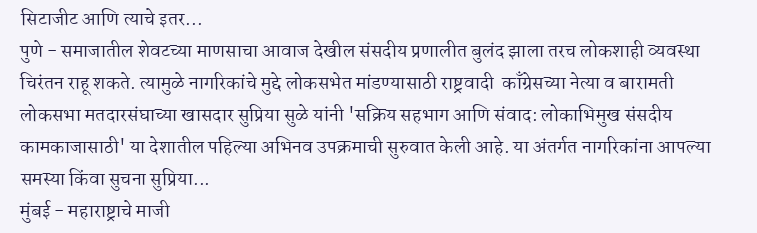सिटाजीट आणि त्याचे इतर...
पुणे - समाजातील शेवटच्या माणसाचा आवाज देखील संसदीय प्रणालीत बुलंद झाला तरच लोकशाही व्यवस्था चिरंतन राहू शकते. त्यामुळे नागरिकांचे मुद्दे लोकसभेत मांडण्यासाठी राष्ट्रवादी  काँग्रेसच्या नेत्या व बारामती लोकसभा मतदारसंघाच्या खासदार सुप्रिया सुळे यांनी 'सक्रिय सहभाग आणि संवाद: लोकाभिमुख संसदीय कामकाजासाठी' या देशातील पहिल्या अभिनव उपक्रमाची सुरुवात केली आहे. या अंतर्गत नागरिकांना आपल्या समस्या किंवा सुचना सुप्रिया...
मुंबई - महाराष्ट्राचे माजी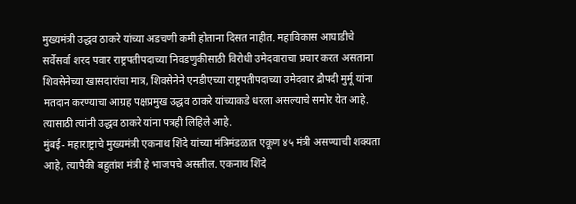मुख्यमंत्री उद्धव ठाकरे यांच्या अडचणी कमी होताना दिसत नाहीत. महाविकास आघाडीचे सर्वेसर्वा शरद पवार राष्ट्रपतीपदाच्या निवडणुकीसाठी विरोधी उमेदवाराचा प्रचार करत असताना शिवसेनेच्या खासदारांचा मात्र, शिवसेनेने एनडीएच्या राष्ट्रपतीपदाच्या उमेदवार द्रौपदी मुर्मू यांना मतदान करण्याचा आग्रह पक्षप्रमुख उद्धव ठाकरे यांच्याकडे धरला असल्याचे समोर येत आहे.  त्यासाठी त्यांनी उद्धव ठाकरे यांना पत्रही लिहिले आहे.
मुंबई- महाराष्ट्राचे मुख्यमंत्री एकनाथ शिंदे यांच्या मंत्रिमंडळात एकूण ४५ मंत्री असण्याची शक्यता आहे, त्यापैकी बहुतांश मंत्री हे भाजपचे असतील. एकनाथ शिंदे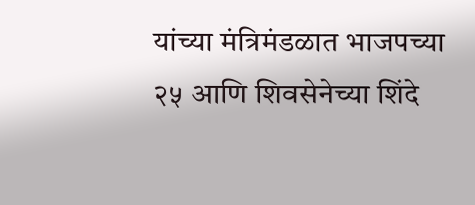यांच्या मंत्रिमंडळात भाजपच्या २५ आणि शिवसेनेच्या शिंदे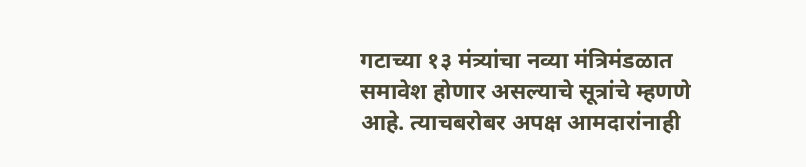गटाच्या १३ मंत्र्यांचा नव्या मंत्रिमंडळात समावेश होणार असल्याचे सूत्रांचे म्हणणे आहे. त्याचबरोबर अपक्ष आमदारांनाही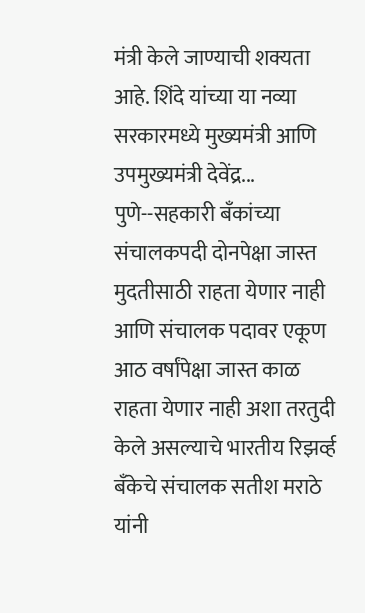मंत्री केले जाण्याची शक्यता आहे. शिंदे यांच्या या नव्या सरकारमध्ये मुख्यमंत्री आणि उपमुख्यमंत्री देवेंद्र...
पुणे--सहकारी बँकांच्या संचालकपदी दोनपेक्षा जास्त मुदतीसाठी राहता येणार नाही आणि संचालक पदावर एकूण आठ वर्षांपेक्षा जास्त काळ राहता येणार नाही अशा तरतुदी केले असल्याचे भारतीय रिझर्व्ह बँकेचे संचालक सतीश मराठे यांनी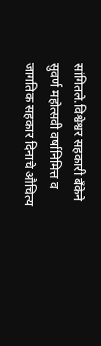सांगितले.विश्वेश्वर सहकारी बँकेने सुवर्ण महोत्सवी वर्षानिमित्त व जागतिक सहकार दिनाचे औचित्य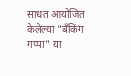साधत आयोजित केलेल्या "बँकिंग गप्पा" या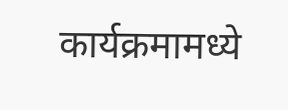कार्यक्रमामध्ये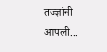तज्ज्ञांनी आपली...